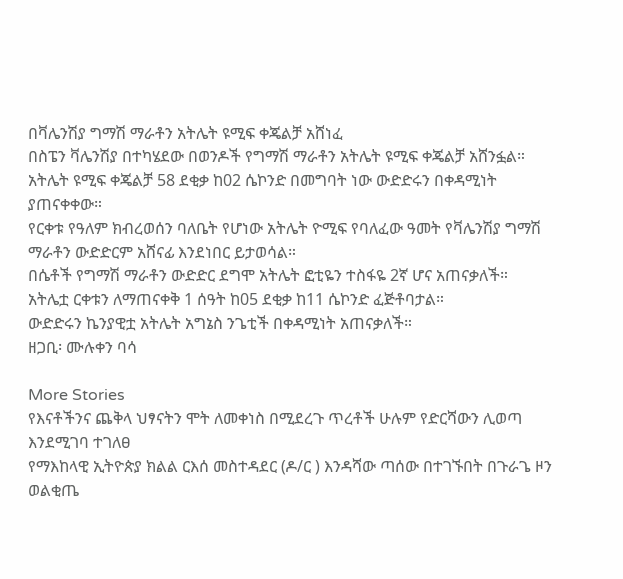በቫሌንሽያ ግማሽ ማራቶን አትሌት ዩሚፍ ቀጄልቻ አሸነፈ
በስፔን ቫሌንሽያ በተካሄደው በወንዶች የግማሽ ማራቶን አትሌት ዩሚፍ ቀጄልቻ አሸንፏል።
አትሌት ዩሚፍ ቀጄልቻ 58 ደቂቃ ከ02 ሴኮንድ በመግባት ነው ውድድሩን በቀዳሚነት ያጠናቀቀው።
የርቀቱ የዓለም ክብረወሰን ባለቤት የሆነው አትሌት ዮሚፍ የባለፈው ዓመት የቫሌንሽያ ግማሽ ማራቶን ውድድርም አሸናፊ እንደነበር ይታወሳል።
በሴቶች የግማሽ ማራቶን ውድድር ደግሞ አትሌት ፎቲዬን ተስፋዬ 2ኛ ሆና አጠናቃለች።
አትሌቷ ርቀቱን ለማጠናቀቅ 1 ሰዓት ከ05 ደቂቃ ከ11 ሴኮንድ ፈጅቶባታል።
ውድድሩን ኬንያዊቷ አትሌት አግኔስ ንጌቲች በቀዳሚነት አጠናቃለች።
ዘጋቢ፡ ሙሉቀን ባሳ

More Stories
የእናቶችንና ጨቅላ ህፃናትን ሞት ለመቀነስ በሚደረጉ ጥረቶች ሁሉም የድርሻውን ሊወጣ እንደሚገባ ተገለፀ
የማእከላዊ ኢትዮጵያ ክልል ርእሰ መስተዳደር (ዶ/ር ) እንዳሻው ጣሰው በተገኙበት በጉራጌ ዞን ወልቂጤ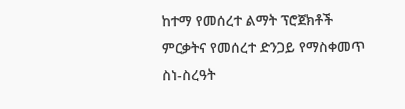ከተማ የመሰረተ ልማት ፕሮጀክቶች ምርቃትና የመሰረተ ድንጋይ የማስቀመጥ ስነ-ስረዓት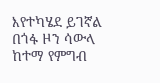እየተካሄደ ይገኛል
በጎፋ ዞን ሳውላ ከተማ የምግብ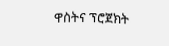ዋስትና ፕሮጀክት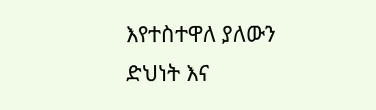እየተስተዋለ ያለውን ድህነት እና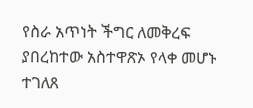የስራ አጥነት ችግር ለመቅረፍ ያበረከተው አስተዋጽኦ የላቀ መሆኑ ተገለጸ